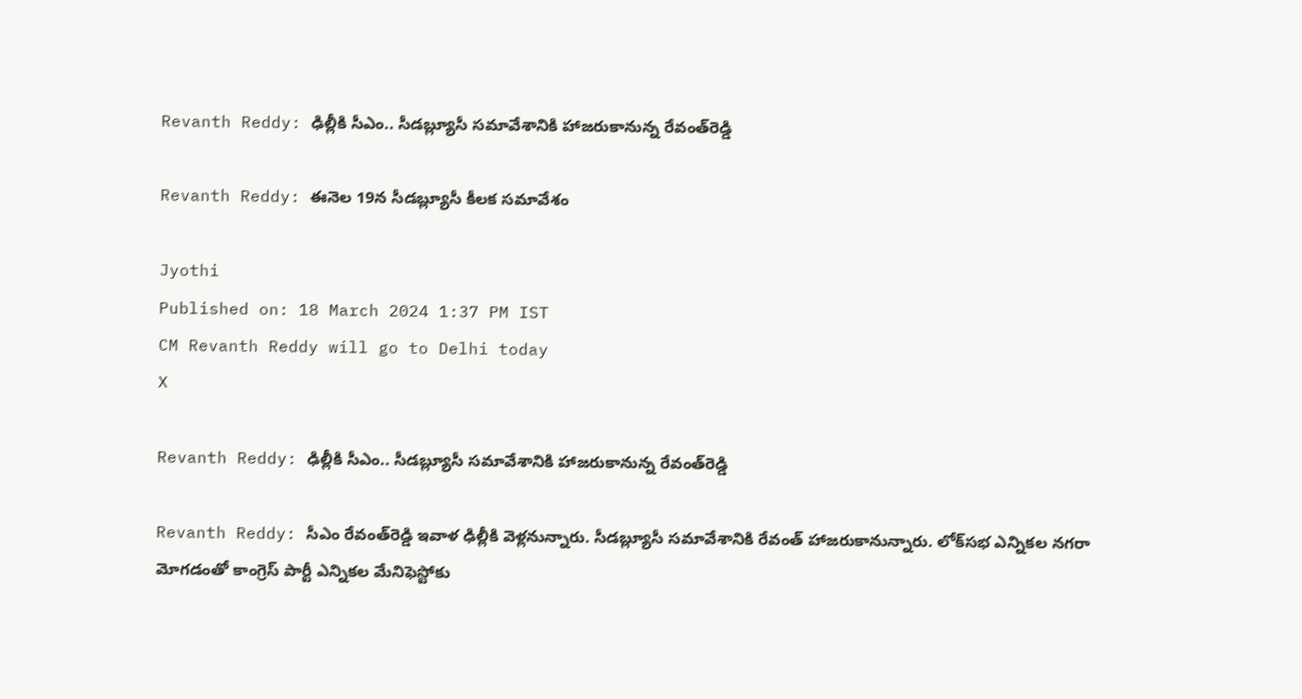Revanth Reddy: ఢిల్లీకి సీఎం.. సీడబ్ల్యూసీ సమావేశానికి హాజరుకానున్న రేవంత్‌రెడ్డి

Revanth Reddy: ఈనెల 19న సీడబ్ల్యూసీ కీలక సమావేశం

Jyothi
Published on: 18 March 2024 1:37 PM IST
CM Revanth Reddy will go to Delhi today
X

Revanth Reddy: ఢిల్లీకి సీఎం.. సీడబ్ల్యూసీ సమావేశానికి హాజరుకానున్న రేవంత్‌రెడ్డి

Revanth Reddy: సీఎం రేవంత్‌రెడ్డి ఇవాళ ఢిల్లీకి వెళ్లనున్నారు. సీడబ్ల్యూసీ సమావేశానికి రేవంత్‌ హాజరుకానున్నారు. లోక్‌సభ ఎన్నికల నగరా మోగడంతో కాంగ్రెస్ పార్టీ ఎన్నికల మేనిఫెస్టోకు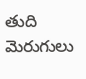తుది మెరుగులు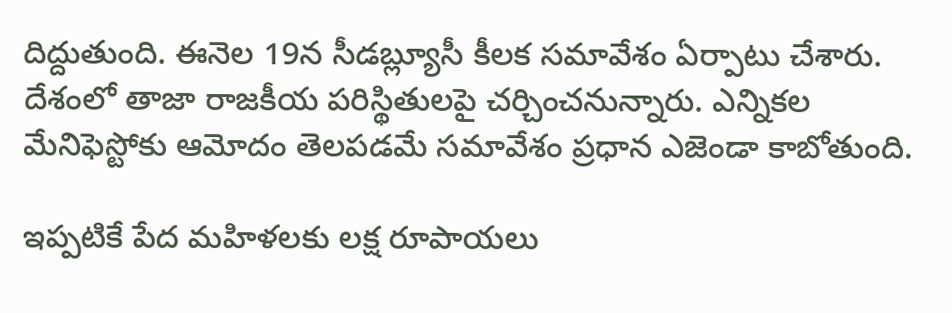దిద్దుతుంది. ఈనెల 19న సీడబ్ల్యూసీ కీలక సమావేశం ఏర్పాటు చేశారు. దేశంలో తాజా రాజకీయ పరిస్థితులపై చర్చించనున్నారు. ఎన్నికల మేనిఫెస్టోకు ఆమోదం తెలపడమే సమావేశం ప్రధాన ఎజెండా కాబోతుంది.

ఇప్పటికే పేద మహిళలకు లక్ష రూపాయలు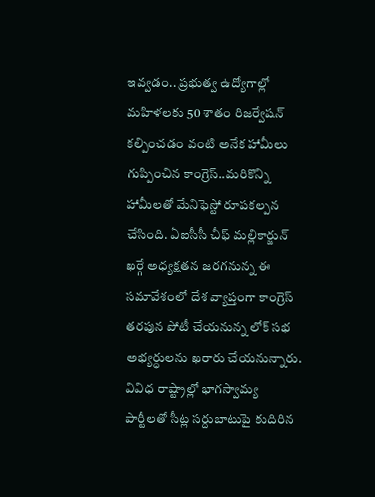ఇవ్వడం.. ప్రభుత్వ ఉద్యోగాల్లో మహిళలకు 50 శాతం రిజర్వేషన్ కల్పించడం వంటి అనేక హామీలు గుప్పించిన కాంగ్రెస్..మరికొన్ని హామీలతో మేనిఫెస్టో రూపకల్పన చేసింది. ఏఐసీసీ చీఫ్ మల్లికార్జున్ ఖర్గే అధ్యక్షతన జరగనున్న ఈ సమావేశంలో దేశ వ్యాప్తంగా కాంగ్రెస్ తరపున పోటీ చేయనున్న లోక్ సభ అభ్యర్ధులను ఖరారు చేయనున్నారు. వివిధ రాష్ట్రాల్లో భాగస్వామ్య పార్టీలతో సీట్ల సర్దుబాటుపై కుదిరిన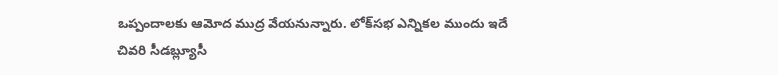ఒప్పందాలకు ఆమోద ముద్ర వేయనున్నారు. లోక్‌సభ ఎన్నికల ముందు ఇదే చివరి సీడబ్ల్యూసీ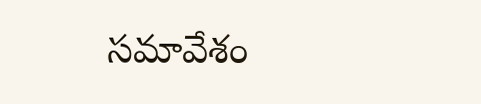సమావేశం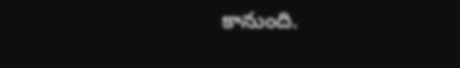కానుంది.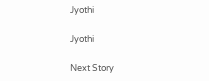Jyothi

Jyothi

Next Story